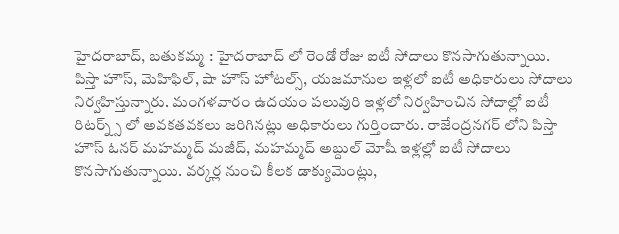హైదరాబాద్, బతుకమ్మ : హైదరాబాద్ లో రెండో రోజు ఐటీ సోదాలు కొనసాగుతున్నాయి. పిస్తా హౌస్, మెహిఫిల్, షా హౌస్ హోటల్స్, యజమానుల ఇళ్లలో ఐటీ అధికారులు సోదాలు నిర్వహిస్తున్నారు. మంగళవారం ఉదయం పలువురి ఇళ్లలో నిర్వహించిన సోదాల్లో ఐటీ రిటర్న్స్ లో అవకతవకలు జరిగినట్లు అధికారులు గుర్తించారు. రాజేంద్రనగర్ లోని పిస్తా హౌస్ ఓనర్ మహమ్మద్ మజీద్, మహమ్మద్ అబ్దుల్ మోషీ ఇళ్లల్లో ఐటీ సోదాలు కొనసాగుతున్నాయి. వర్కర్ల నుంచి కీలక డాక్యుమెంట్లు,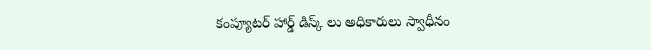కంప్యూటర్ హార్డ్ డిస్క్ లు అధికారులు స్వాధీనం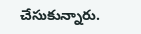చేసుకున్నారు.